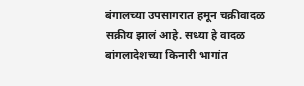बंगालच्या उपसागरात हमून चक्रीवादळ सक्रीय झालं आहे. सध्या हे वादळ बांगलादेशच्या किनारी भागांत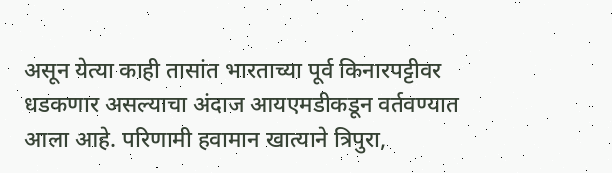असून येत्या काही तासांत भारताच्या पूर्व किनारपट्टीवर धडकणार असल्याचा अंदाज आयएमडीकडून वर्तवण्यात आला आहे. परिणामी हवामान खात्याने त्रिपुरा,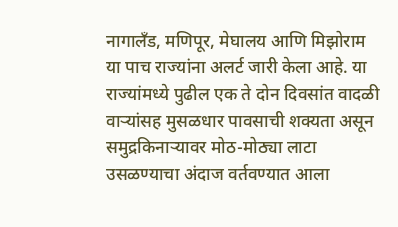नागालँड, मणिपूर, मेघालय आणि मिझोराम या पाच राज्यांना अलर्ट जारी केला आहे. या राज्यांमध्ये पुढील एक ते दोन दिवसांत वादळी वाऱ्यांसह मुसळधार पावसाची शक्यता असून समुद्रकिनाऱ्यावर मोठ-मोठ्या लाटा उसळण्याचा अंदाज वर्तवण्यात आला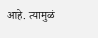आहे. त्यामुळं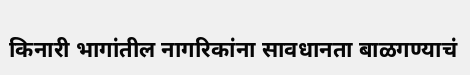किनारी भागांतील नागरिकांना सावधानता बाळगण्याचं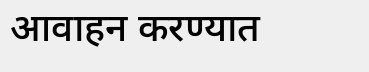आवाहन करण्यात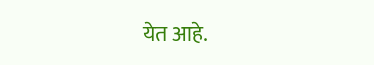येत आहे.